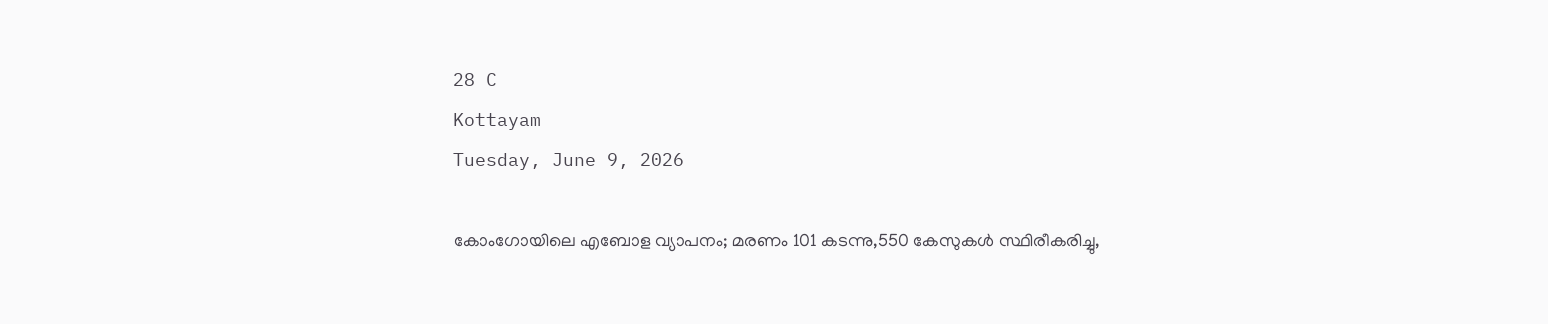28 C
Kottayam
Tuesday, June 9, 2026

കോംഗോയിലെ എബോള വ്യാപനം; മരണം 101 കടന്നു,550 കേസുകൾ സ്ഥിരീകരിച്ചു,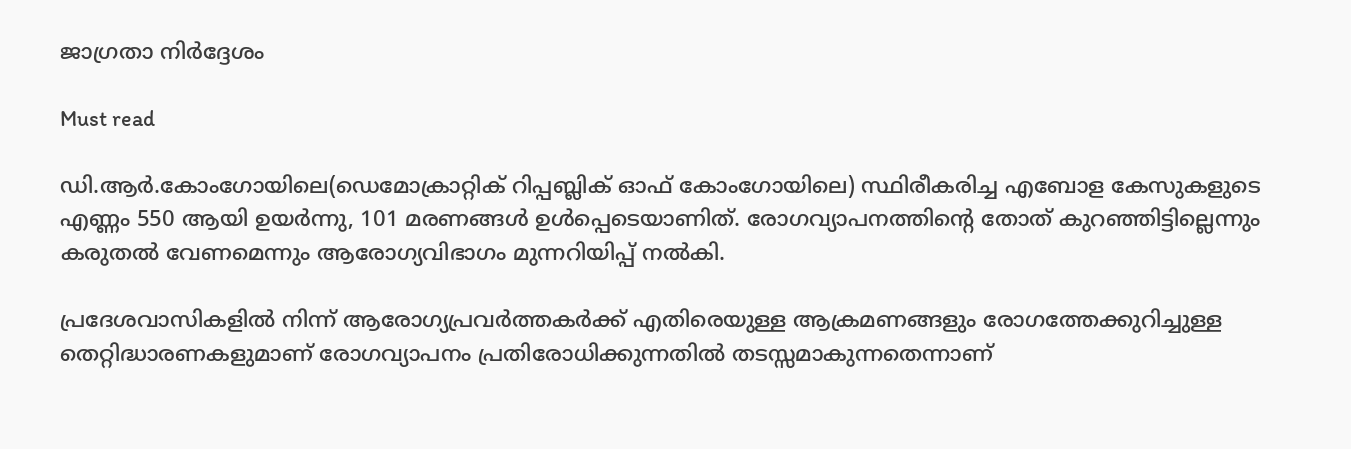ജാഗ്രതാ നിർദ്ദേശം

Must read

ഡി.ആർ.കോംഗോയിലെ(ഡെമോക്രാറ്റിക് റിപ്പബ്ലിക് ഓഫ് കോംഗോയിലെ) സ്ഥിരീകരിച്ച എബോള കേസുകളുടെ എണ്ണം 550 ആയി ഉയർന്നു, 101 മരണങ്ങൾ ഉൾപ്പെടെയാണിത്. രോഗവ്യാപനത്തിന്റെ തോത് കുറഞ്ഞിട്ടില്ലെന്നും കരുതൽ വേണമെന്നും ആരോഗ്യവിഭാഗം മുന്നറിയിപ്പ് നൽകി.

പ്രദേശവാസികളിൽ നിന്ന് ആരോഗ്യപ്രവർത്തകർക്ക് എതിരെയുള്ള ആക്രമണങ്ങളും രോഗത്തേക്കുറിച്ചുള്ള തെറ്റിദ്ധാരണകളുമാണ് രോഗവ്യാപനം പ്രതിരോധിക്കുന്നതിൽ തടസ്സമാകുന്നതെന്നാണ്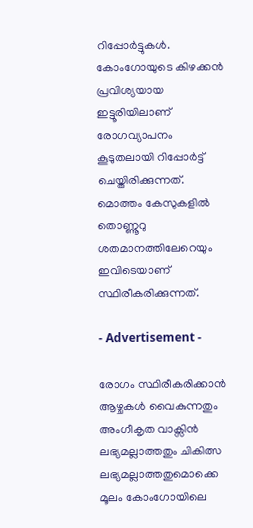റിപ്പോർട്ടുകൾ. കോംഗോയുടെ കിഴക്കൻ പ്രവിശ്യയായ ഇട്ടൂരിയിലാണ് രോഗവ്യാപനം കൂടുതലായി റിപ്പോർട്ട് ചെയ്തിരിക്കുന്നത്. മൊത്തം കേസുകളിൽ തൊണ്ണൂറു ശതമാനത്തിലേറെയും ഇവിടെയാണ് സ്ഥിരീകരിക്കുന്നത്.

- Advertisement -

രോഗം സ്ഥിരീകരിക്കാൻ ആഴ്ചകൾ വൈകുന്നതും അംഗീകൃത വാക്സിൻ ലഭ്യമല്ലാത്തതും ചികിത്സ ലഭ്യമല്ലാത്തതുമൊക്കെ മൂലം കോംഗോയിലെ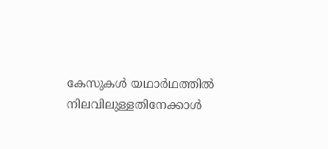കേസുകൾ യഥാർഥത്തിൽ നിലവിലുള്ളതിനേക്കാൾ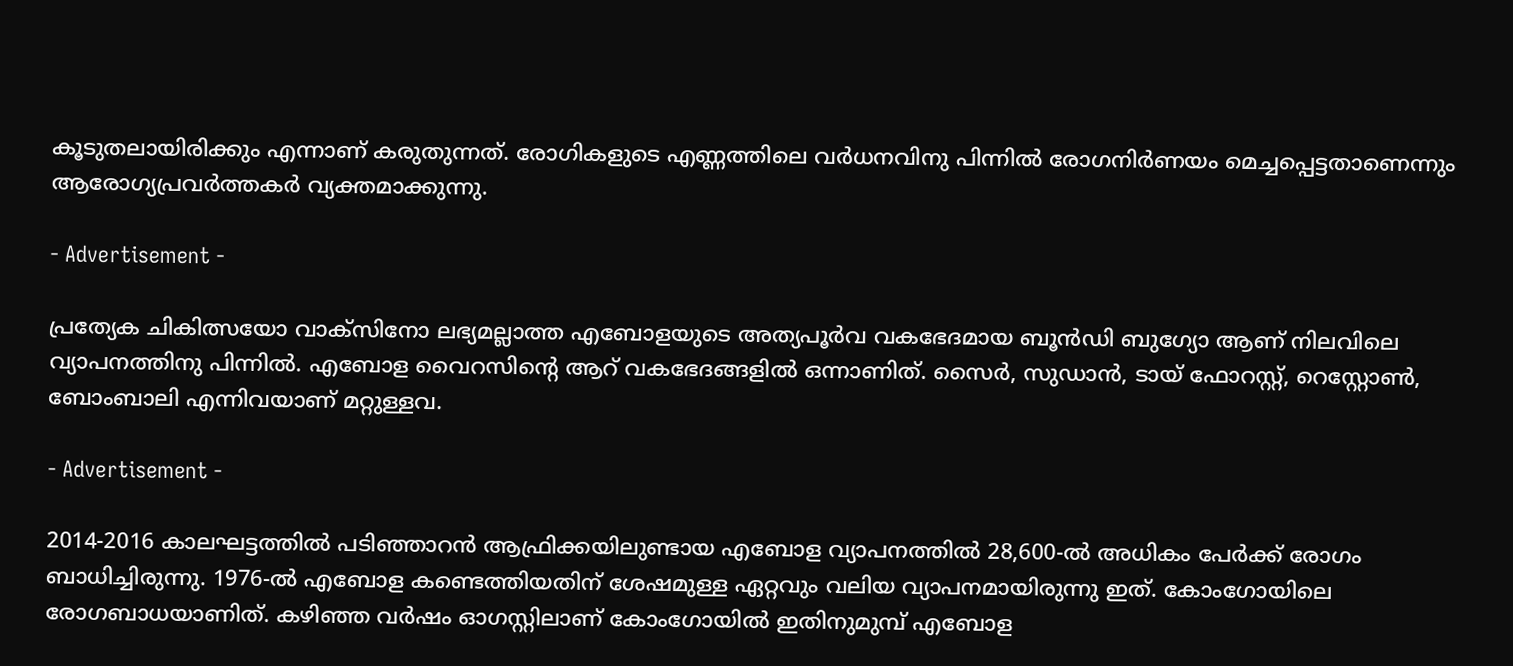കൂടുതലായിരിക്കും എന്നാണ് കരുതുന്നത്. രോഗികളുടെ എണ്ണത്തിലെ വർധനവിനു പിന്നിൽ രോഗനിർണയം മെച്ചപ്പെട്ടതാണെന്നും ആരോഗ്യപ്രവർത്തകർ വ്യക്തമാക്കുന്നു.

- Advertisement -

പ്രത്യേക ചികിത്സയോ വാക്സിനോ ലഭ്യമല്ലാത്ത എബോളയുടെ അത്യപൂർവ വകഭേദമായ ബൂൻഡി ബുഗ്യോ ആണ് നിലവിലെ വ്യാപനത്തിനു പിന്നിൽ. എബോള വൈറസിന്റെ ആറ് വകഭേദങ്ങളിൽ ഒന്നാണിത്. സൈർ, സുഡാൻ, ടായ് ഫോറസ്റ്റ്, റെസ്റ്റോൺ, ബോംബാലി എന്നിവയാണ് മറ്റുള്ളവ.

- Advertisement -

2014-2016 കാലഘട്ടത്തിൽ പടിഞ്ഞാറൻ ആഫ്രിക്കയിലുണ്ടായ എബോള വ്യാപനത്തിൽ 28,600-ൽ അധികം പേർക്ക് രോഗം ബാധിച്ചിരുന്നു. 1976-ൽ എബോള കണ്ടെത്തിയതിന് ശേഷമുള്ള ഏറ്റവും വലിയ വ്യാപനമായിരുന്നു ഇത്. കോംഗോയിലെ രോഗബാധയാണിത്. കഴിഞ്ഞ വർഷം ഓഗസ്റ്റിലാണ് കോംഗോയിൽ ഇതിനുമുമ്പ് എബോള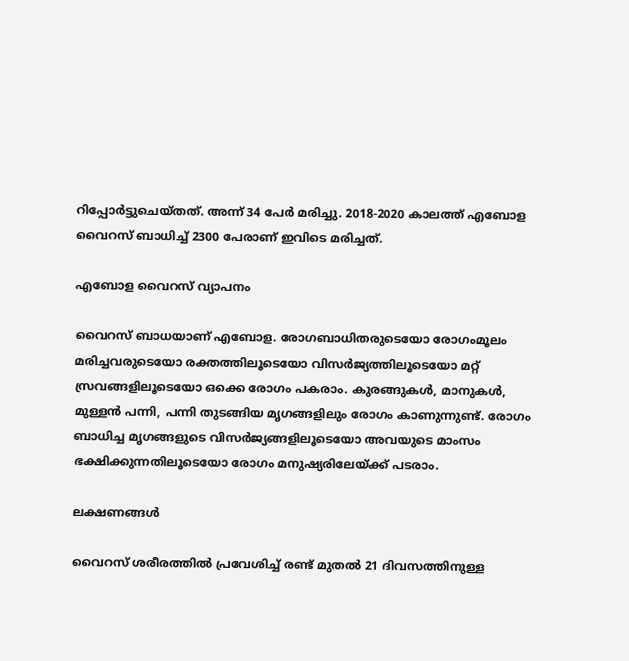റിപ്പോർട്ടുചെയ്തത്. അന്ന് 34 പേർ മരിച്ചു. 2018-2020 കാലത്ത് എബോള വൈറസ് ബാധിച്ച് 2300 പേരാണ് ഇവിടെ മരിച്ചത്.

എബോള വൈറസ് വ്യാപനം

വൈറസ് ബാധയാണ് എബോള. രോഗബാധിതരുടെയോ രോഗംമൂലം മരിച്ചവരുടെയോ രക്തത്തിലൂടെയോ വിസർജ്യത്തിലൂടെയോ മറ്റ് സ്രവങ്ങളിലൂടെയോ ഒക്കെ രോഗം പകരാം. കുരങ്ങുകൾ, മാനുകൾ, മുള്ളൻ പന്നി, പന്നി തുടങ്ങിയ മൃഗങ്ങളിലും രോഗം കാണുന്നുണ്ട്. രോഗം ബാധിച്ച മൃഗങ്ങളുടെ വിസർജ്യങ്ങളിലൂടെയോ അവയുടെ മാംസം ഭക്ഷിക്കുന്നതിലൂടെയോ രോഗം മനുഷ്യരിലേയ്ക്ക് പടരാം.

ലക്ഷണങ്ങൾ

വൈറസ് ശരീരത്തിൽ പ്രവേശിച്ച് രണ്ട് മുതൽ 21 ദിവസത്തിനുള്ള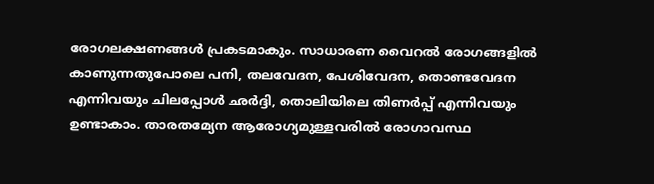രോഗലക്ഷണങ്ങൾ പ്രകടമാകും. സാധാരണ വൈറൽ രോഗങ്ങളിൽ കാണുന്നതുപോലെ പനി, തലവേദന, പേശിവേദന, തൊണ്ടവേദന എന്നിവയും ചിലപ്പോൾ ഛർദ്ദി, തൊലിയിലെ തിണർപ്പ് എന്നിവയും ഉണ്ടാകാം. താരതമ്യേന ആരോഗ്യമുള്ളവരിൽ രോഗാവസ്ഥ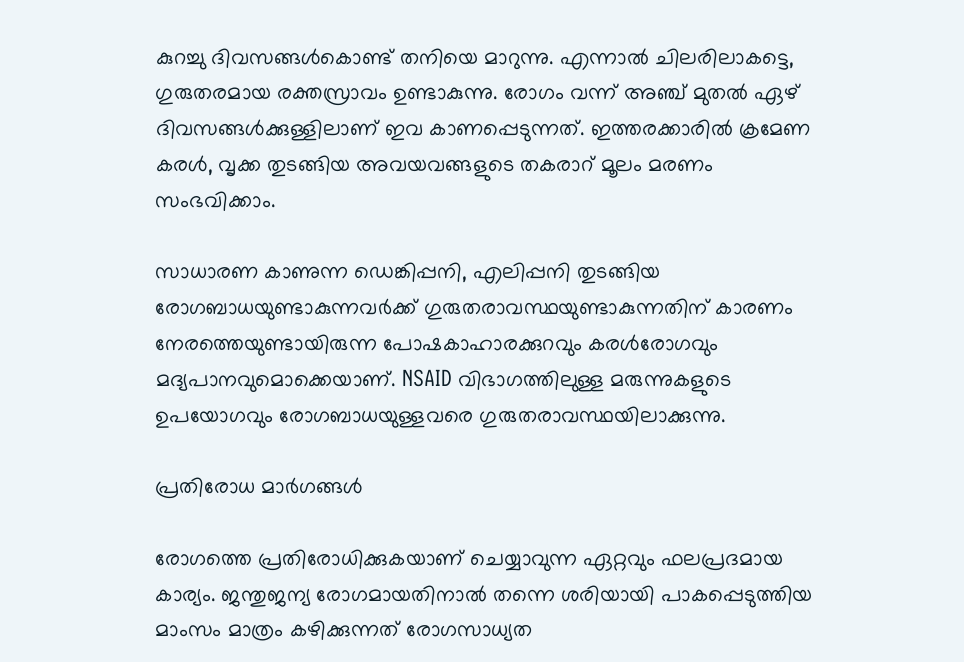കുറച്ചു ദിവസങ്ങൾകൊണ്ട് തനിയെ മാറുന്നു. എന്നാൽ ചിലരിലാകട്ടെ, ഗുരുതരമായ രക്തസ്രാവം ഉണ്ടാകുന്നു. രോഗം വന്ന് അഞ്ച് മുതൽ ഏഴ് ദിവസങ്ങൾക്കുള്ളിലാണ് ഇവ കാണപ്പെടുന്നത്. ഇത്തരക്കാരിൽ ക്രമേണ കരൾ, വൃക്ക തുടങ്ങിയ അവയവങ്ങളുടെ തകരാറ് മൂലം മരണം സംഭവിക്കാം.

സാധാരണ കാണുന്ന ഡെങ്കിപ്പനി, എലിപ്പനി തുടങ്ങിയ രോഗബാധയുണ്ടാകുന്നവർക്ക് ഗുരുതരാവസ്ഥയുണ്ടാകുന്നതിന് കാരണം നേരത്തെയുണ്ടായിരുന്ന പോഷകാഹാരക്കുറവും കരൾരോഗവും മദ്യപാനവുമൊക്കെയാണ്. NSAID വിഭാഗത്തിലുള്ള മരുന്നുകളുടെ ഉപയോഗവും രോഗബാധയുള്ളവരെ ഗുരുതരാവസ്ഥയിലാക്കുന്നു.

പ്രതിരോധ മാർഗങ്ങൾ

രോഗത്തെ പ്രതിരോധിക്കുകയാണ് ചെയ്യാവുന്ന ഏറ്റവും ഫലപ്രദമായ കാര്യം. ജന്തുജന്യ രോഗമായതിനാൽ തന്നെ ശരിയായി പാകപ്പെടുത്തിയ മാംസം മാത്രം കഴിക്കുന്നത് രോഗസാധ്യത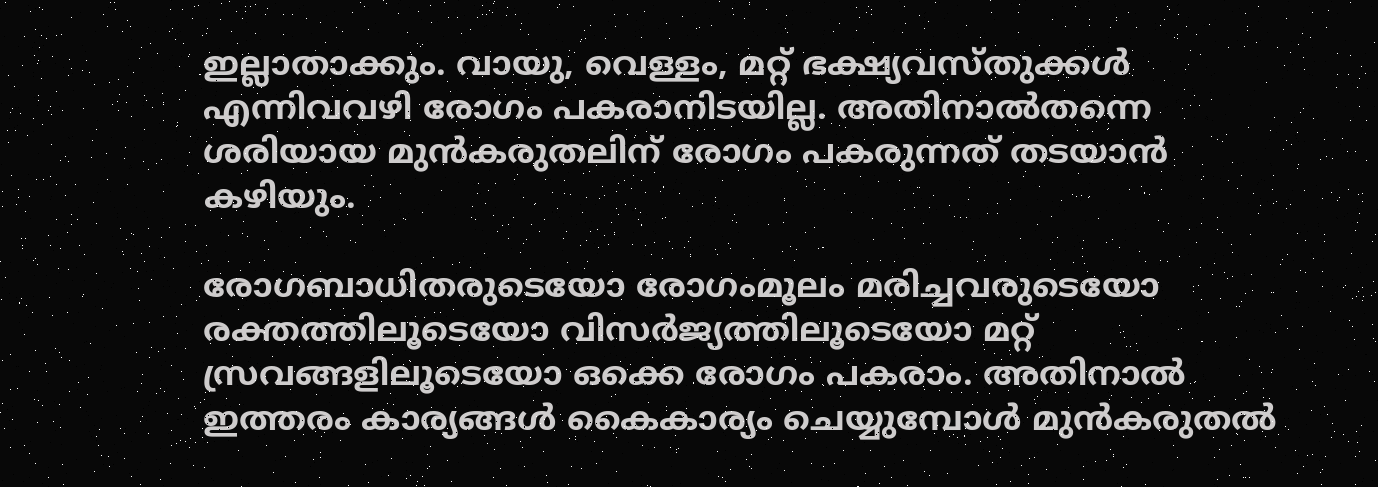ഇല്ലാതാക്കും. വായു, വെള്ളം, മറ്റ് ഭക്ഷ്യവസ്തുക്കൾ എന്നിവവഴി രോഗം പകരാനിടയില്ല. അതിനാൽതന്നെ ശരിയായ മുൻകരുതലിന് രോഗം പകരുന്നത് തടയാൻ കഴിയും.

രോഗബാധിതരുടെയോ രോഗംമൂലം മരിച്ചവരുടെയോ രക്തത്തിലൂടെയോ വിസർജ്യത്തിലൂടെയോ മറ്റ് സ്രവങ്ങളിലൂടെയോ ഒക്കെ രോഗം പകരാം. അതിനാൽ ഇത്തരം കാര്യങ്ങൾ കൈകാര്യം ചെയ്യുമ്പോൾ മുൻകരുതൽ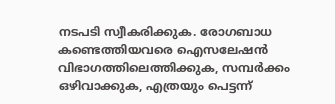നടപടി സ്വീകരിക്കുക. രോഗബാധ കണ്ടെത്തിയവരെ ഐസലേഷൻ വിഭാഗത്തിലെത്തിക്കുക, സമ്പർക്കം ഒഴിവാക്കുക, എത്രയും പെട്ടന്ന്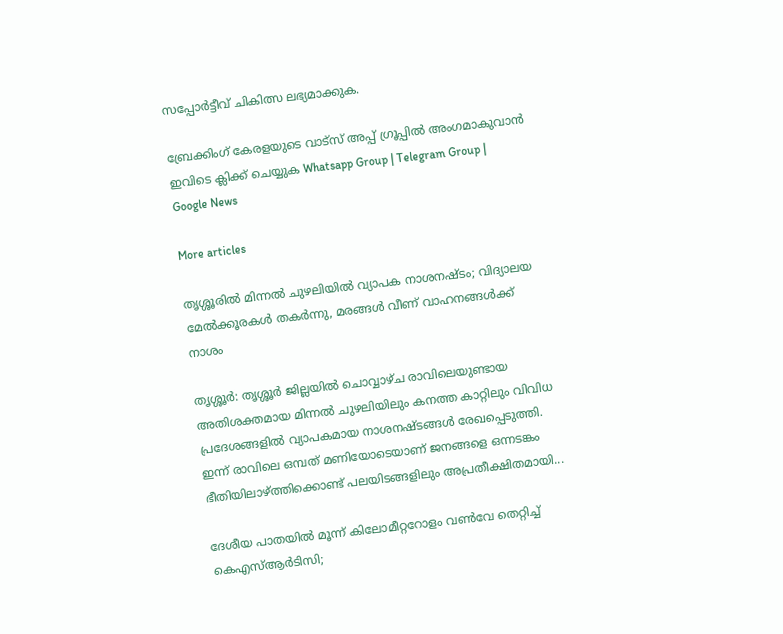സപ്പോർട്ടീവ് ചികിത്സ ലഭ്യമാക്കുക.

ബ്രേക്കിംഗ് കേരളയുടെ വാട്സ് അപ്പ് ഗ്രൂപ്പിൽ അംഗമാകുവാൻ ഇവിടെ ക്ലിക്ക് ചെയ്യുക Whatsapp Group | Telegram Group | Google News

More articles

തൃശ്ശൂരിൽ മിന്നൽ ചുഴലിയിൽ വ്യാപക നാശനഷ്ടം; വിദ്യാലയ മേൽക്കൂരകൾ തകർന്നു, മരങ്ങൾ വീണ് വാഹനങ്ങൾക്ക് നാശം

തൃശ്ശൂർ: തൃശ്ശൂർ ജില്ലയിൽ ചൊവ്വാഴ്ച രാവിലെയുണ്ടായ അതിശക്തമായ മിന്നൽ ചുഴലിയിലും കനത്ത കാറ്റിലും വിവിധ പ്രദേശങ്ങളിൽ വ്യാപകമായ നാശനഷ്ടങ്ങൾ രേഖപ്പെടുത്തി. ഇന്ന് രാവിലെ ഒമ്പത് മണിയോടെയാണ് ജനങ്ങളെ ഒന്നടങ്കം ഭീതിയിലാഴ്ത്തിക്കൊണ്ട് പലയിടങ്ങളിലും അപ്രതീക്ഷിതമായി...

ദേശീയ പാതയില്‍ മൂന്ന് കിലോമീറ്ററോളം വണ്‍വേ തെറ്റിച്ച് കെഎസ്ആര്‍ടിസി;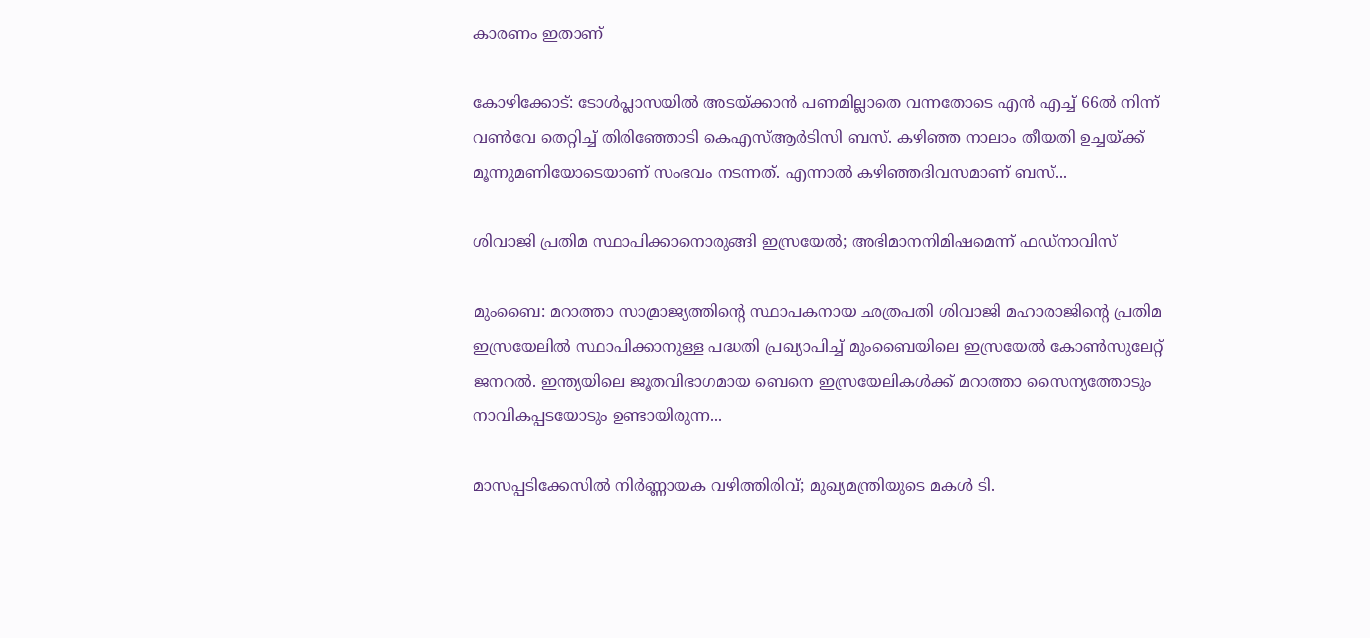കാരണം ഇതാണ്

കോഴിക്കോട്: ടോൾപ്ലാസയിൽ അടയ്ക്കാൻ പണമില്ലാതെ വന്നതോടെ എൻ എച്ച് 66ൽ നിന്ന് വൺവേ തെറ്റിച്ച് തിരിഞ്ഞോടി കെഎസ്ആർടിസി ബസ്. കഴിഞ്ഞ നാലാം തീയതി ഉച്ചയ്ക്ക് മൂന്നുമണിയോടെയാണ് സംഭവം നടന്നത്. എന്നാൽ കഴിഞ്ഞദിവസമാണ് ബസ്...

ശിവാജി പ്രതിമ സ്ഥാപിക്കാനൊരുങ്ങി ഇസ്രയേൽ; അഭിമാനനിമിഷമെന്ന് ഫഡ്നാവിസ്

മുംബൈ: മറാത്താ സാമ്രാജ്യത്തിന്റെ സ്ഥാപകനായ ഛത്രപതി ശിവാജി മഹാരാജിന്റെ പ്രതിമ ഇസ്രയേലിൽ സ്ഥാപിക്കാനുള്ള പദ്ധതി പ്രഖ്യാപിച്ച് മുംബൈയിലെ ഇസ്രയേൽ കോൺസുലേറ്റ് ജനറൽ. ഇന്ത്യയിലെ ജൂതവിഭാഗമായ ബെനെ ഇസ്രയേലികൾക്ക് മറാത്താ സൈന്യത്തോടും നാവികപ്പടയോടും ഉണ്ടായിരുന്ന...

മാസപ്പടിക്കേസിൽ നിർണ്ണായക വഴിത്തിരിവ്; മുഖ്യമന്ത്രിയുടെ മകൾ ടി.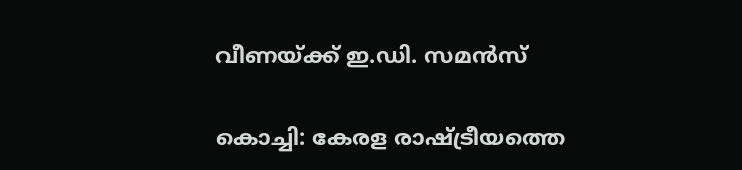വീണയ്ക്ക് ഇ.ഡി. സമൻസ്

കൊച്ചി: കേരള രാഷ്ട്രീയത്തെ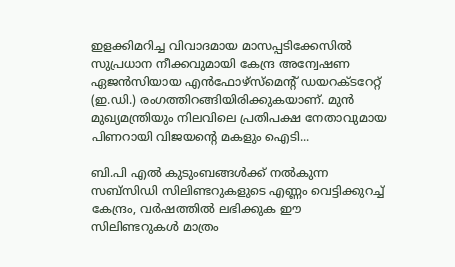ഇളക്കിമറിച്ച വിവാദമായ മാസപ്പടിക്കേസിൽ സുപ്രധാന നീക്കവുമായി കേന്ദ്ര അന്വേഷണ ഏജൻസിയായ എൻഫോഴ്സ്മെന്റ് ഡയറക്ടറേറ്റ് (ഇ.ഡി.) രംഗത്തിറങ്ങിയിരിക്കുകയാണ്. മുൻ മുഖ്യമന്ത്രിയും നിലവിലെ പ്രതിപക്ഷ നേതാവുമായ പിണറായി വിജയന്റെ മകളും ഐടി...

ബി.പി എൽ കുടുംബങ്ങൾക്ക് നൽകുന്ന സബ്‌സിഡി സിലിണ്ടറുകളുടെ എണ്ണം വെട്ടിക്കുറച്ച് കേന്ദ്രം, വർഷത്തിൽ ലഭിക്കുക ഈ സിലിണ്ടറുകൾ മാത്രം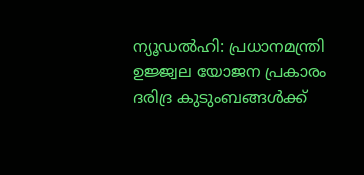ന്യൂഡൽഹി: പ്രധാനമന്ത്രി ഉജ്ജ്വല യോജന പ്രകാരം ദരിദ്ര കുടുംബങ്ങൾക്ക്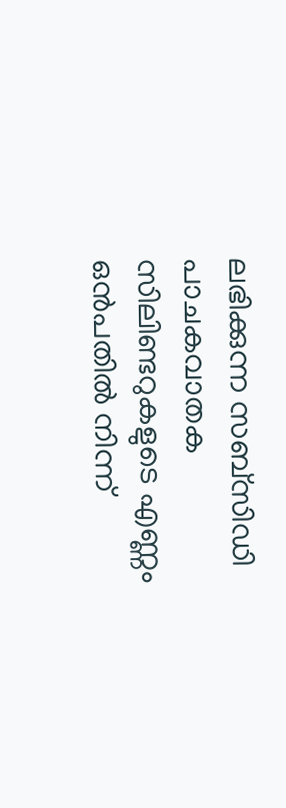ലഭിക്കുന്ന സബ്‌സിഡി പാചകവാതക സിലിണ്ടറുകളുടെ എണ്ണം ഒൻപതിൽ നിന്ന്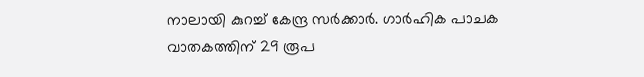നാലായി കുറച്ച് കേന്ദ്ര സർക്കാർ. ഗാർഹിക പാചക വാതകത്തിന് 29 രൂപ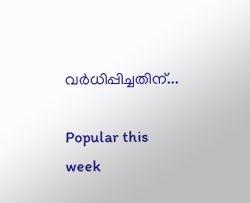വർധിപ്പിച്ചതിന്...

Popular this week